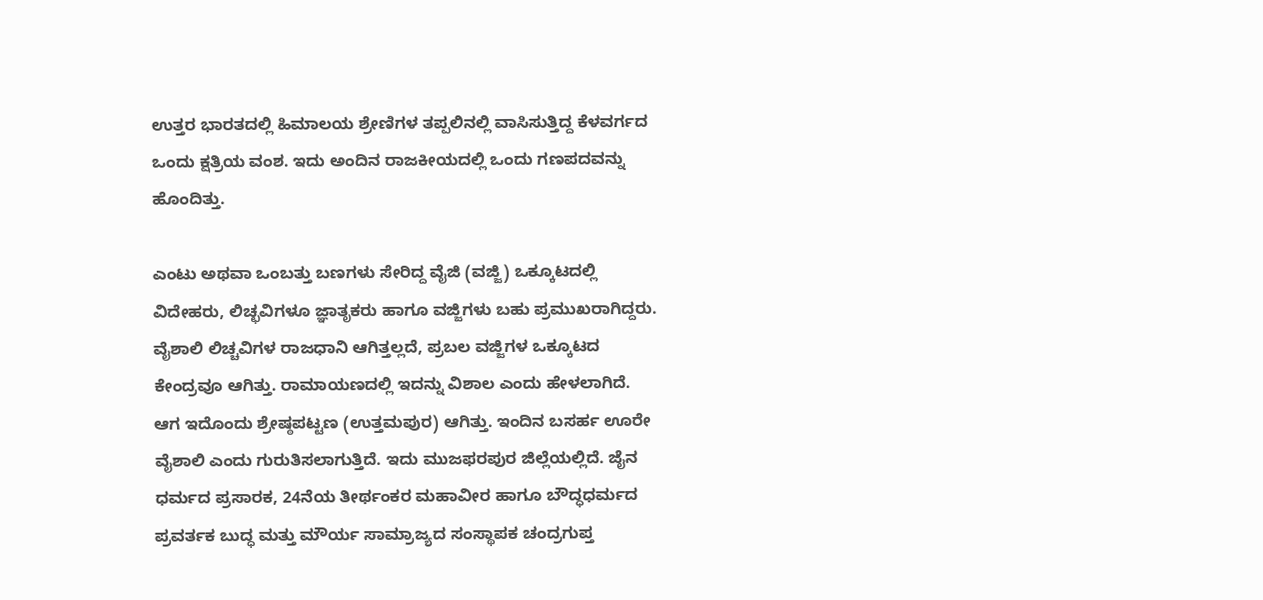ಉತ್ತರ ಭಾರತದಲ್ಲಿ ಹಿಮಾಲಯ ಶ್ರೇಣಿಗಳ ತಪ್ಪಲಿನಲ್ಲಿ ವಾಸಿಸುತ್ತಿದ್ದ ಕೆಳವರ್ಗದ ಒಂದು ಕ್ಷತ್ರಿಯ ವಂಶ. ಇದು ಅಂದಿನ ರಾಜಕೀಯದಲ್ಲಿ ಒಂದು ಗಣಪದವನ್ನು ಹೊಂದಿತ್ತು.

ಎಂಟು ಅಥವಾ ಒಂಬತ್ತು ಬಣಗಳು ಸೇರಿದ್ದ ವೈಜಿ (ವಜ್ಜಿ) ಒಕ್ಕೂಟದಲ್ಲಿ ವಿದೇಹರು, ಲಿಚ್ಛವಿಗಳೂ ಜ್ಞಾತೃಕರು ಹಾಗೂ ವಜ್ಜಿಗಳು ಬಹು ಪ್ರಮುಖರಾಗಿದ್ದರು. ವೈಶಾಲಿ ಲಿಚ್ಚವಿಗಳ ರಾಜಧಾನಿ ಆಗಿತ್ತಲ್ಲದೆ, ಪ್ರಬಲ ವಜ್ಜಿಗಳ ಒಕ್ಕೂಟದ ಕೇಂದ್ರವೂ ಆಗಿತ್ತು. ರಾಮಾಯಣದಲ್ಲಿ ಇದನ್ನು ವಿಶಾಲ ಎಂದು ಹೇಳಲಾಗಿದೆ. ಆಗ ಇದೊಂದು ಶ್ರೇಷ್ಠಪಟ್ಟಣ (ಉತ್ತಮಪುರ) ಆಗಿತ್ತು. ಇಂದಿನ ಬಸರ್ಹ ಊರೇ ವೈಶಾಲಿ ಎಂದು ಗುರುತಿಸಲಾಗುತ್ತಿದೆ. ಇದು ಮುಜಫರಪುರ ಜಿಲ್ಲೆಯಲ್ಲಿದೆ. ಜೈನ ಧರ್ಮದ ಪ್ರಸಾರಕ, 24ನೆಯ ತೀರ್ಥಂಕರ ಮಹಾವೀರ ಹಾಗೂ ಬೌದ್ಧಧರ್ಮದ ಪ್ರವರ್ತಕ ಬುದ್ಧ ಮತ್ತು ಮೌರ್ಯ ಸಾಮ್ರಾಜ್ಯದ ಸಂಸ್ಥಾಪಕ ಚಂದ್ರಗುಪ್ತ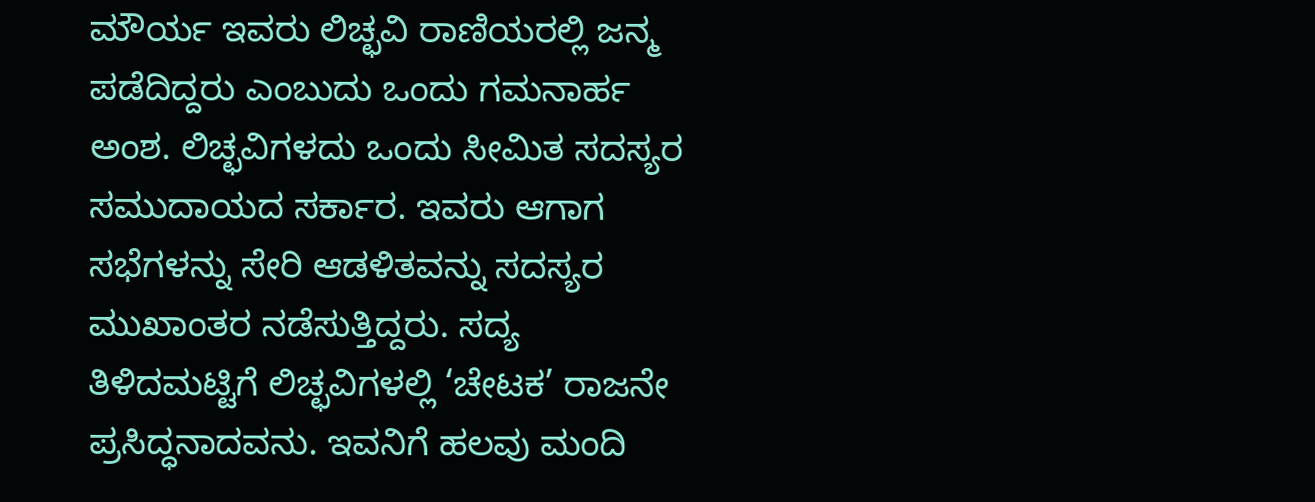ಮೌರ್ಯ ಇವರು ಲಿಚ್ಛವಿ ರಾಣಿಯರಲ್ಲಿ ಜನ್ಮ ಪಡೆದಿದ್ದರು ಎಂಬುದು ಒಂದು ಗಮನಾರ್ಹ ಅಂಶ. ಲಿಚ್ಛವಿಗಳದು ಒಂದು ಸೀಮಿತ ಸದಸ್ಯರ ಸಮುದಾಯದ ಸರ್ಕಾರ. ಇವರು ಆಗಾಗ ಸಭೆಗಳನ್ನು ಸೇರಿ ಆಡಳಿತವನ್ನು ಸದಸ್ಯರ ಮುಖಾಂತರ ನಡೆಸುತ್ತಿದ್ದರು. ಸದ್ಯ ತಿಳಿದಮಟ್ಟಿಗೆ ಲಿಚ್ಛವಿಗಳಲ್ಲಿ ‘ಚೇಟಕ’ ರಾಜನೇ ಪ್ರಸಿದ್ಧನಾದವನು. ಇವನಿಗೆ ಹಲವು ಮಂದಿ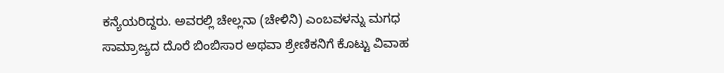ಕನ್ಯೆಯರಿದ್ದರು. ಅವರಲ್ಲಿ ಚೇಲ್ಲನಾ (ಚೇಳಿನಿ) ಎಂಬವಳನ್ನು ಮಗಧ ಸಾಮ್ರಾಜ್ಯದ ದೊರೆ ಬಿಂಬಿಸಾರ ಅಥವಾ ಶ್ರೇಣಿಕನಿಗೆ ಕೊಟ್ಟು ವಿವಾಹ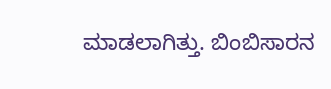ಮಾಡಲಾಗಿತ್ತು. ಬಿಂಬಿಸಾರನ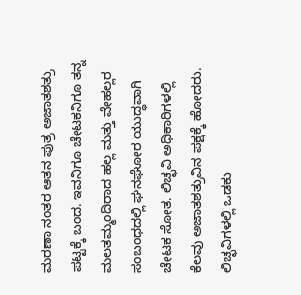ಮರಣಾ ನಂತರ ಆತನ ಪುತ್ರ ಅಜಾತಶತ್ರು ಪಟ್ಟಕ್ಕೆ ಬಂದ. ಇವನಿಗೂ ಚೇಟಕನಿಗೂ ತನ್ನ ಮಲತಮ್ಮಂದಿರಾದ ಹಲ್ಲ ಮತ್ತು ವೇಹಲ್ಲರ ಸಂಬಂಧದಲ್ಲಿ ಘನಘೋರ ಯುದ್ಧವಾಗಿ ಚೇಟಕ ಸೋತ. ಲಿಚ್ಛವಿ ಅಧಿಕಾರಿಗಳಲ್ಲಿ ಕೆಲವು ಅಜಾತಶತ್ರುವಿನ ಪಕ್ಷಕ್ಕೆ ಹೋದರು. ಲಿಚ್ಛವಿಗಳಲ್ಲಿ ಒಡಕು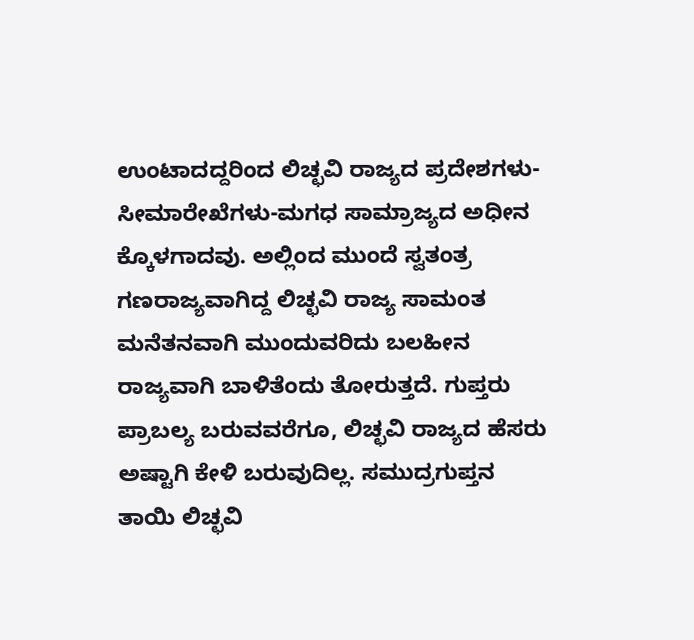ಉಂಟಾದದ್ದರಿಂದ ಲಿಚ್ಛವಿ ರಾಜ್ಯದ ಪ್ರದೇಶಗಳು-ಸೀಮಾರೇಖೆಗಳು-ಮಗಧ ಸಾಮ್ರಾಜ್ಯದ ಅಧೀನ ಕ್ಕೊಳಗಾದವು. ಅಲ್ಲಿಂದ ಮುಂದೆ ಸ್ವತಂತ್ರ ಗಣರಾಜ್ಯವಾಗಿದ್ದ ಲಿಚ್ಛವಿ ರಾಜ್ಯ ಸಾಮಂತ ಮನೆತನವಾಗಿ ಮುಂದುವರಿದು ಬಲಹೀನ ರಾಜ್ಯವಾಗಿ ಬಾಳಿತೆಂದು ತೋರುತ್ತದೆ. ಗುಪ್ತರು ಪ್ರಾಬಲ್ಯ ಬರುವವರೆಗೂ, ಲಿಚ್ಛವಿ ರಾಜ್ಯದ ಹೆಸರು ಅಷ್ಟಾಗಿ ಕೇಳಿ ಬರುವುದಿಲ್ಲ. ಸಮುದ್ರಗುಪ್ತನ ತಾಯಿ ಲಿಚ್ಛವಿ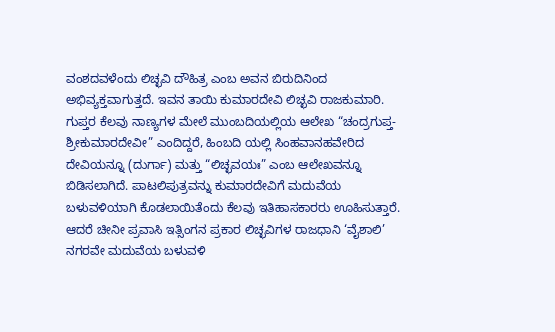ವಂಶದವಳೆಂದು ಲಿಚ್ಛವಿ ದೌಹಿತ್ರ ಎಂಬ ಅವನ ಬಿರುದಿನಿಂದ ಅಭಿವ್ಯಕ್ತವಾಗುತ್ತದೆ. ಇವನ ತಾಯಿ ಕುಮಾರದೇವಿ ಲಿಚ್ಛವಿ ರಾಜಕುಮಾರಿ. ಗುಪ್ತರ ಕೆಲವು ನಾಣ್ಯಗಳ ಮೇಲೆ ಮುಂಬದಿಯಲ್ಲಿಯ ಆಲೇಖ “ಚಂದ್ರಗುಪ್ತ-ಶ್ರೀಕುಮಾರದೇವೀ” ಎಂದಿದ್ದರೆ, ಹಿಂಬದಿ ಯಲ್ಲಿ ಸಿಂಹವಾನಹವೇರಿದ ದೇವಿಯನ್ನೂ (ದುರ್ಗಾ) ಮತ್ತು “ಲಿಚ್ಛವಯಃ” ಎಂಬ ಆಲೇಖವನ್ನೂ ಬಿಡಿಸಲಾಗಿದೆ. ಪಾಟಲಿಪುತ್ರವನ್ನು ಕುಮಾರದೇವಿಗೆ ಮದುವೆಯ ಬಳುವಳಿಯಾಗಿ ಕೊಡಲಾಯಿತೆಂದು ಕೆಲವು ಇತಿಹಾಸಕಾರರು ಊಹಿಸುತ್ತಾರೆ. ಆದರೆ ಚೀನೀ ಪ್ರವಾಸಿ ಇತ್ಸಿಂಗನ ಪ್ರಕಾರ ಲಿಚ್ಛವಿಗಳ ರಾಜಧಾನಿ ‘ವೈಶಾಲಿ’ ನಗರವೇ ಮದುವೆಯ ಬಳುವಳಿ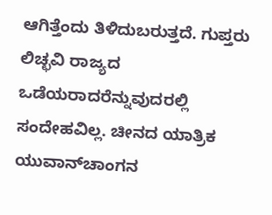ಆಗಿತ್ತೆಂದು ತಿಳಿದುಬರುತ್ತದೆ. ಗುಪ್ತರು ಲಿಚ್ಛವಿ ರಾಜ್ಯದ ಒಡೆಯರಾದರೆನ್ನುವುದರಲ್ಲಿ ಸಂದೇಹವಿಲ್ಲ. ಚೀನದ ಯಾತ್ರಿಕ ಯುವಾನ್‍ಚಾಂಗನ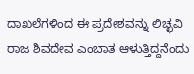ದಾಖಲೆಗಳಿಂದ ಈ ಪ್ರದೇಶವನ್ನು ಲಿಚ್ಛವಿ ರಾಜ ಶಿವದೇವ ಎಂಬಾತ ಆಳುತ್ತಿದ್ದನೆಂದು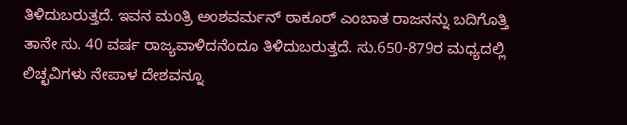ತಿಳಿದುಬರುತ್ತದೆ. ಇವನ ಮಂತ್ರಿ ಅಂಶವರ್ಮನ್ ಠಾಕೂರ್ ಎಂಬಾತ ರಾಜನನ್ನು ಬದಿಗೊತ್ತಿ ತಾನೇ ಸು. 40 ವರ್ಷ ರಾಜ್ಯವಾಳಿದನೆಂದೂ ತಿಳಿದುಬರುತ್ತದೆ. ಸು.650-879ರ ಮಧ್ಯದಲ್ಲಿ ಲಿಚ್ಛವಿಗಳು ನೇಪಾಳ ದೇಶವನ್ನೂ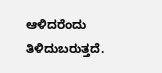ಆಳಿದರೆಂದು ತಿಳಿದುಬರುತ್ತದೆ.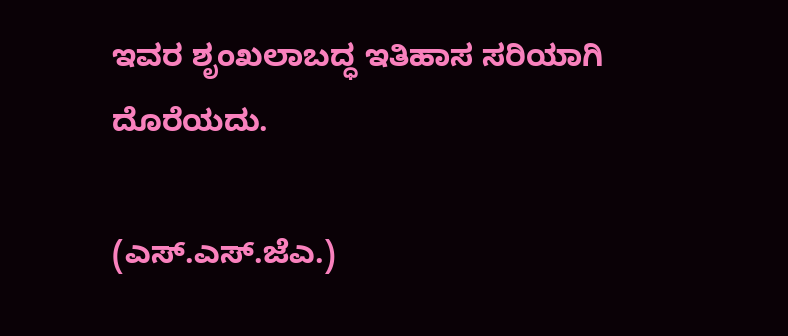ಇವರ ಶೃಂಖಲಾಬದ್ಧ ಇತಿಹಾಸ ಸರಿಯಾಗಿ ದೊರೆಯದು.

(ಎಸ್.ಎಸ್.ಜೆಎ.)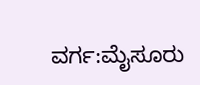ವರ್ಗ:ಮೈಸೂರು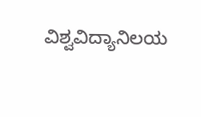ವಿಶ್ವವಿದ್ಯಾನಿಲಯ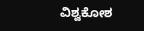ವಿಶ್ವಕೋಶ